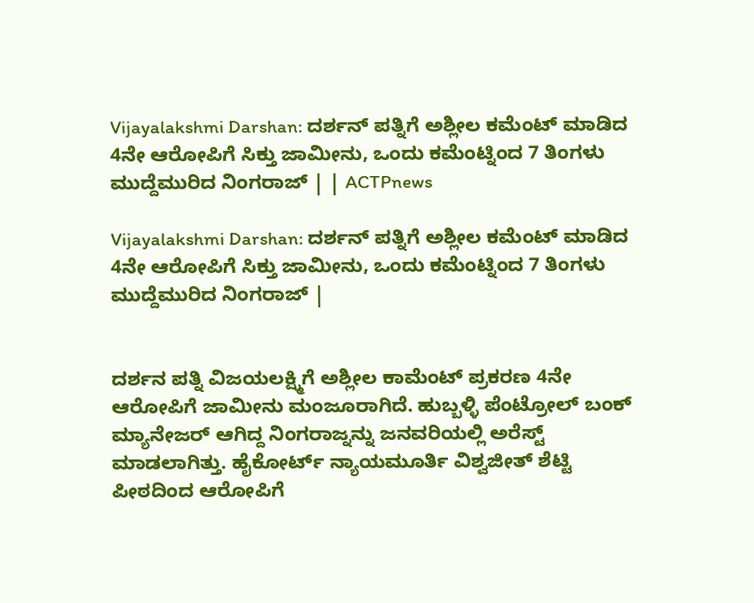Vijayalakshmi Darshan: ದರ್ಶನ್ ಪತ್ನಿಗೆ ಅಶ್ಲೀಲ ಕಮೆಂಟ್ ಮಾಡಿದ 4ನೇ ಆರೋಪಿಗೆ ಸಿಕ್ತು ಜಾಮೀನು, ಒಂದು ಕಮೆಂಟ್ನಿಂದ 7 ತಿಂಗಳು ಮುದ್ದೆಮುರಿದ ನಿಂಗರಾಜ್ | | ACTPnews

Vijayalakshmi Darshan: ದರ್ಶನ್ ಪತ್ನಿಗೆ ಅಶ್ಲೀಲ ಕಮೆಂಟ್ ಮಾಡಿದ 4ನೇ ಆರೋಪಿಗೆ ಸಿಕ್ತು ಜಾಮೀನು, ಒಂದು ಕಮೆಂಟ್ನಿಂದ 7 ತಿಂಗಳು ಮುದ್ದೆಮುರಿದ ನಿಂಗರಾಜ್ |


ದರ್ಶನ ಪತ್ನಿ ವಿಜಯಲಕ್ಷ್ಮಿಗೆ ಅಶ್ಲೀಲ ಕಾಮೆಂಟ್ ಪ್ರಕರಣ 4ನೇ ಆರೋಪಿಗೆ ಜಾಮೀನು ಮಂಜೂರಾಗಿದೆ. ಹುಬ್ಬಳ್ಳಿ ಪೆಂಟ್ರೋಲ್ ಬಂಕ್ ಮ್ಯಾನೇಜರ್ ಆಗಿದ್ದ ನಿಂಗರಾಜ್ನನ್ನು ಜನವರಿಯಲ್ಲಿ ಅರೆಸ್ಟ್ ಮಾಡಲಾಗಿತ್ತು. ಹೈಕೋರ್ಟ್ ನ್ಯಾಯಮೂರ್ತಿ ವಿಶ್ವಜೀತ್ ಶೆಟ್ಟಿ ಪೀಠದಿಂದ ಆರೋಪಿಗೆ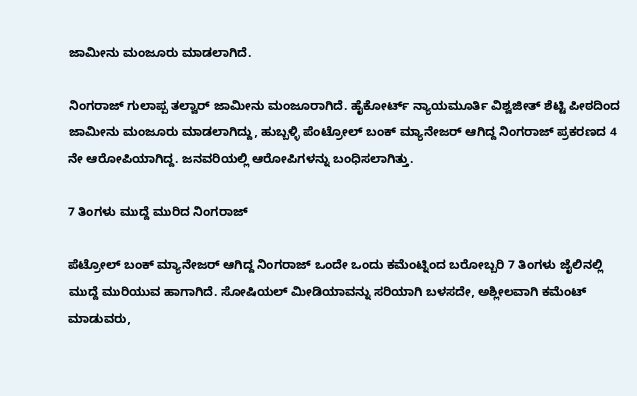ಜಾಮೀನು ಮಂಜೂರು ಮಾಡಲಾಗಿದೆ.

ನಿಂಗರಾಜ್ ಗುಲಾಪ್ಪ ತಲ್ವಾರ್ ಜಾಮೀನು ಮಂಜೂರಾಗಿದೆ. ಹೈಕೋರ್ಟ್ ನ್ಯಾಯಮೂರ್ತಿ ವಿಶ್ವಜೀತ್ ಶೆಟ್ಟಿ ಪೀಠದಿಂದ ಜಾಮೀನು ಮಂಜೂರು ಮಾಡಲಾಗಿದ್ದು, ಹುಬ್ಬಳ್ಳಿ ಪೆಂಟ್ರೋಲ್ ಬಂಕ್ ಮ್ಯಾನೇಜರ್ ಆಗಿದ್ದ ನಿಂಗರಾಜ್ ಪ್ರಕರಣದ 4 ನೇ ಆರೋಪಿಯಾಗಿದ್ದ. ಜನವರಿಯಲ್ಲಿ ಆರೋಪಿಗಳನ್ನು ಬಂಧಿಸಲಾಗಿತ್ತು.

7 ತಿಂಗಳು ಮುದ್ದೆ ಮುರಿದ ನಿಂಗರಾಜ್

ಪೆಟ್ರೋಲ್ ಬಂಕ್ ಮ್ಯಾನೇಜರ್ ಆಗಿದ್ದ ನಿಂಗರಾಜ್ ಒಂದೇ ಒಂದು ಕಮೆಂಟ್ನಿಂದ ಬರೋಬ್ಬರಿ 7 ತಿಂಗಳು ಜೈಲಿನಲ್ಲಿ ಮುದ್ದೆ ಮುರಿಯುವ ಹಾಗಾಗಿದೆ. ಸೋಷಿಯಲ್ ಮೀಡಿಯಾವನ್ನು ಸರಿಯಾಗಿ ಬಳಸದೇ, ಅಶ್ಲೀಲವಾಗಿ ಕಮೆಂಟ್ ಮಾಡುವರು,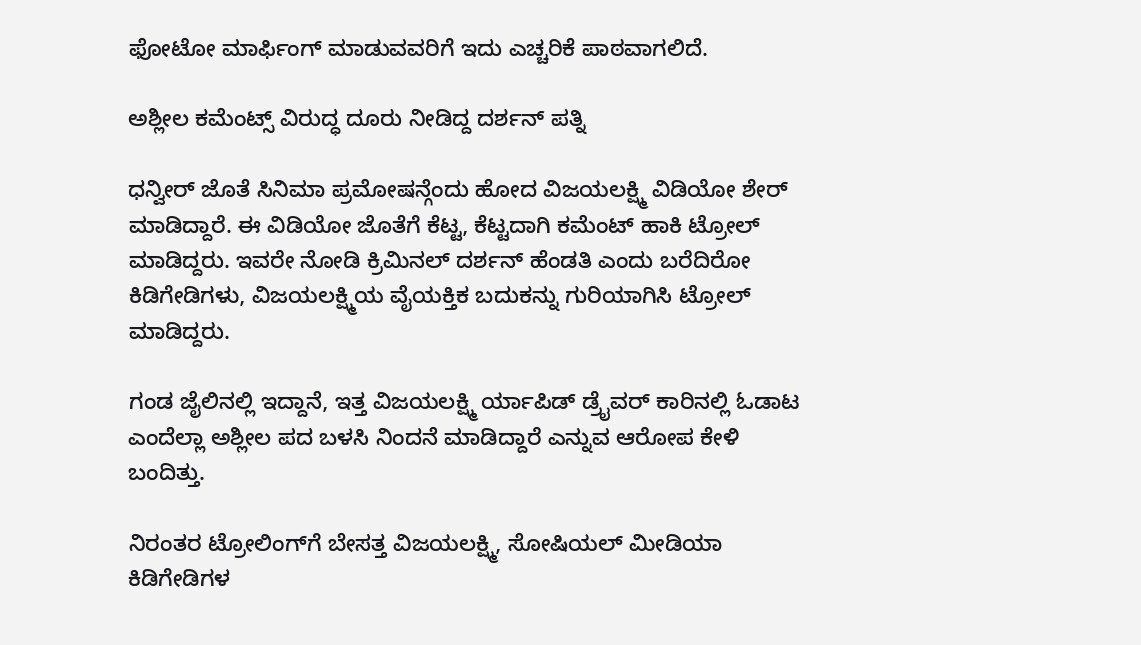ಫೋಟೋ ಮಾರ್ಫಿಂಗ್ ಮಾಡುವವರಿಗೆ ಇದು ಎಚ್ಚರಿಕೆ ಪಾಠವಾಗಲಿದೆ.

ಅಶ್ಲೀಲ ಕಮೆಂಟ್ಸ್ ವಿರುದ್ಧ ದೂರು ನೀಡಿದ್ದ ದರ್ಶನ್ ಪತ್ನಿ

ಧನ್ವೀರ್ ಜೊತೆ ಸಿನಿಮಾ ಪ್ರಮೋಷನ್ಗೆಂದು ಹೋದ ವಿಜಯಲಕ್ಷ್ಮಿ ವಿಡಿಯೋ ಶೇರ್ ಮಾಡಿದ್ದಾರೆ. ಈ ವಿಡಿಯೋ ಜೊತೆಗೆ ಕೆಟ್ಟ, ಕೆಟ್ಟದಾಗಿ ಕಮೆಂಟ್ ಹಾಕಿ ಟ್ರೋಲ್ ಮಾಡಿದ್ದರು. ಇವರೇ ನೋಡಿ ಕ್ರಿಮಿನಲ್ ದರ್ಶನ್ ಹೆಂಡತಿ ಎಂದು ಬರೆದಿರೋ ಕಿಡಿಗೇಡಿಗಳು, ವಿಜಯಲಕ್ಷ್ಮಿಯ ವೈಯಕ್ತಿಕ ಬದುಕನ್ನು ಗುರಿಯಾಗಿಸಿ ಟ್ರೋಲ್ ಮಾಡಿದ್ದರು.

ಗಂಡ ಜೈಲಿನಲ್ಲಿ ಇದ್ದಾನೆ, ಇತ್ತ ವಿಜಯಲಕ್ಷ್ಮಿ ರ್ಯಾಪಿಡ್ ಡ್ರೈವರ್ ಕಾರಿನಲ್ಲಿ ಓಡಾಟ ಎಂದೆಲ್ಲಾ ಅಶ್ಲೀಲ ಪದ ಬಳಸಿ ನಿಂದನೆ ಮಾಡಿದ್ದಾರೆ ಎನ್ನುವ ಆರೋಪ ಕೇಳಿ ಬಂದಿತ್ತು.

ನಿರಂತರ ಟ್ರೋಲಿಂಗ್‌ಗೆ ಬೇಸತ್ತ ವಿಜಯಲಕ್ಷ್ಮಿ, ಸೋಷಿಯಲ್ ಮೀಡಿಯಾ ಕಿಡಿಗೇಡಿಗಳ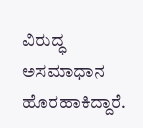ವಿರುದ್ಧ ಅಸಮಾಧಾನ ಹೊರಹಾಕಿದ್ದಾರೆ.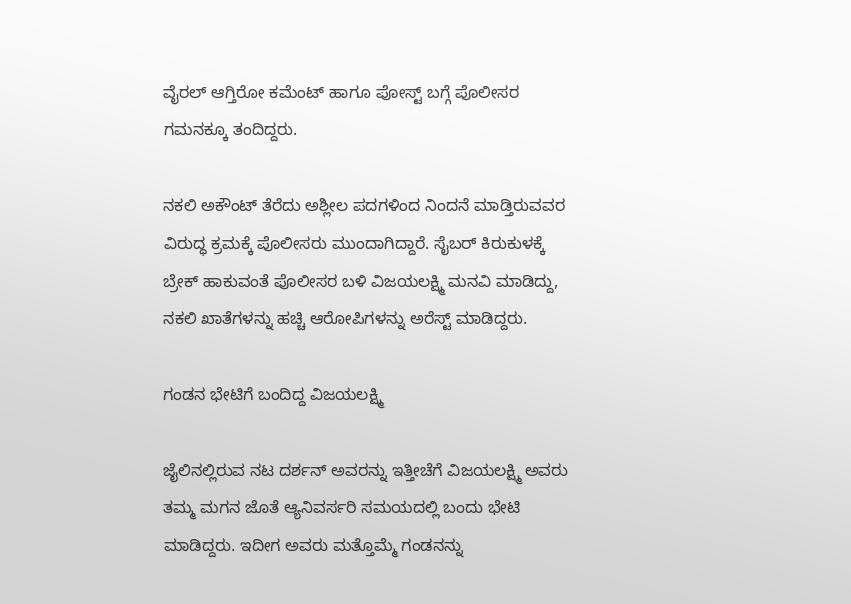ವೈರಲ್ ಆಗ್ತಿರೋ ಕಮೆಂಟ್ ಹಾಗೂ ಪೋಸ್ಟ್ ಬಗ್ಗೆ ಪೊಲೀಸರ ಗಮನಕ್ಕೂ ತಂದಿದ್ದರು.

ನಕಲಿ ಅಕೌಂಟ್ ತೆರೆದು ಅಶ್ಲೀಲ ಪದಗಳಿಂದ ನಿಂದನೆ ಮಾಡ್ತಿರುವವರ ವಿರುದ್ಧ ಕ್ರಮಕ್ಕೆ ಪೊಲೀಸರು ಮುಂದಾಗಿದ್ದಾರೆ. ಸೈಬರ್ ಕಿರುಕುಳಕ್ಕೆ ಬ್ರೇಕ್ ಹಾಕುವಂತೆ ಪೊಲೀಸರ ಬಳಿ ವಿಜಯಲಕ್ಷ್ಮಿ ಮನವಿ ಮಾಡಿದ್ದು, ನಕಲಿ ಖಾತೆಗಳನ್ನು ಹಚ್ಚಿ ಆರೋಪಿಗಳನ್ನು ಅರೆಸ್ಟ್ ಮಾಡಿದ್ದರು.

ಗಂಡನ ಭೇಟಿಗೆ ಬಂದಿದ್ದ ವಿಜಯಲಕ್ಷ್ಮಿ

ಜೈಲಿನಲ್ಲಿರುವ ನಟ ದರ್ಶನ್ ಅವರನ್ನು ಇತ್ತೀಚೆಗೆ ವಿಜಯಲಕ್ಷ್ಮಿ ಅವರು ತಮ್ಮ ಮಗನ ಜೊತೆ ಆ್ಯನಿವರ್ಸರಿ ಸಮಯದಲ್ಲಿ ಬಂದು ಭೇಟಿ ಮಾಡಿದ್ದರು. ಇದೀಗ ಅವರು ಮತ್ತೊಮ್ಮೆ ಗಂಡನನ್ನು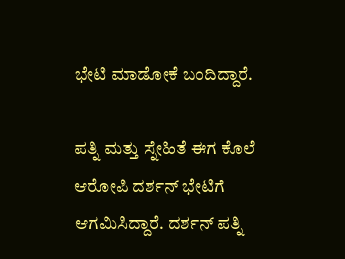ಭೇಟಿ ಮಾಡೋಕೆ ಬಂದಿದ್ದಾರೆ.

ಪತ್ನಿ ಮತ್ತು ಸ್ನೇಹಿತೆ ಈಗ ಕೊಲೆ ಆರೋಪಿ ದರ್ಶನ್ ಭೇಟಿಗೆ ಆಗಮಿಸಿದ್ದಾರೆ. ದರ್ಶನ್ ಪತ್ನಿ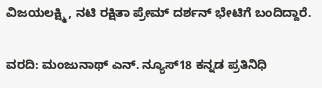ವಿಜಯಲಕ್ಷ್ಮಿ, ನಟಿ ರಕ್ಷಿತಾ ಪ್ರೇಮ್ ದರ್ಶನ್ ಭೇಟಿಗೆ ಬಂದಿದ್ದಾರೆ.

ವರದಿ: ಮಂಜುನಾಥ್ ಎನ್. ನ್ಯೂಸ್18 ಕನ್ನಡ ಪ್ರತಿನಿಧಿ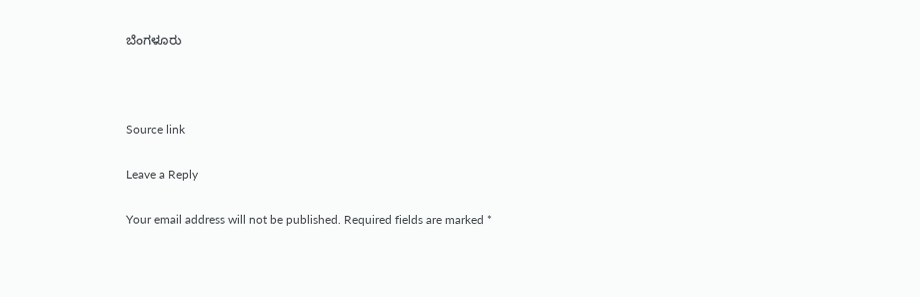ಬೆಂಗಳೂರು



Source link

Leave a Reply

Your email address will not be published. Required fields are marked *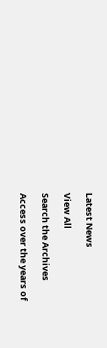Latest News

View All

Search the Archives

Access over the years of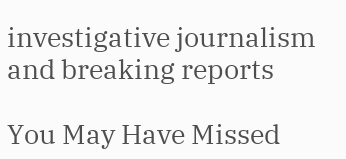investigative journalism and breaking reports

You May Have Missed